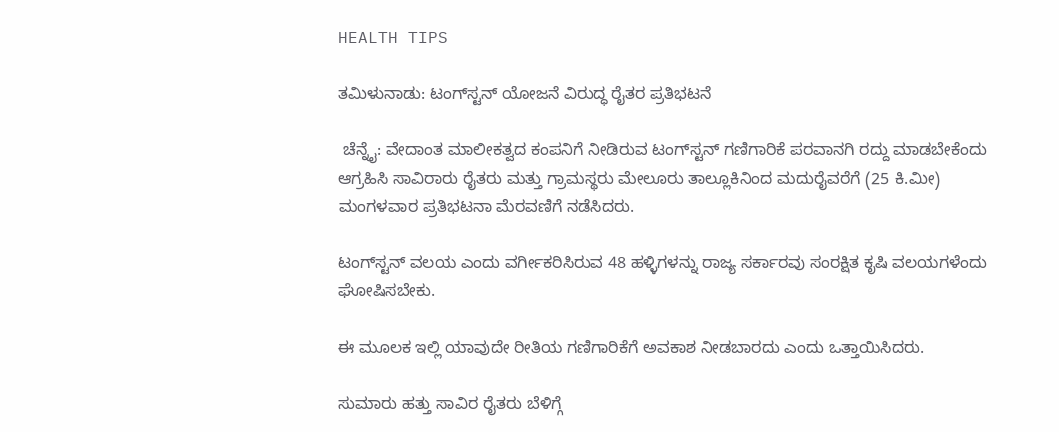HEALTH TIPS

ತಮಿಳುನಾಡು: ಟಂಗ್‌ಸ್ಟನ್‌ ಯೋಜನೆ ವಿರುದ್ಧ ರೈತರ ಪ್ರತಿಭಟನೆ

 ಚೆನ್ನೈ: ವೇದಾಂತ ಮಾಲೀಕತ್ವದ ಕಂಪನಿಗೆ ನೀಡಿರುವ ಟಂಗ್‌ಸ್ಟನ್‌ ಗಣಿಗಾರಿಕೆ ಪರವಾನಗಿ ರದ್ದು ಮಾಡಬೇಕೆಂದು ಆಗ್ರಹಿಸಿ ಸಾವಿರಾರು ರೈತರು ಮತ್ತು ಗ್ರಾಮಸ್ಥರು ಮೇಲೂರು ತಾಲ್ಲೂಕಿನಿಂದ ಮದುರೈವರೆಗೆ (25 ಕಿ.ಮೀ) ಮಂಗಳವಾರ ಪ್ರತಿಭಟನಾ ಮೆರವಣಿಗೆ ನಡೆಸಿದರು.

ಟಂಗ್‌ಸ್ಟನ್‌ ವಲಯ ಎಂದು ವರ್ಗೀಕರಿಸಿರುವ 48 ಹಳ್ಳಿಗಳನ್ನು ರಾಜ್ಯ ಸರ್ಕಾರವು ಸಂರಕ್ಷಿತ ಕೃಷಿ ವಲಯಗಳೆಂದು ಘೋಷಿಸಬೇಕು.

ಈ ಮೂಲಕ ಇಲ್ಲಿ ಯಾವುದೇ ರೀತಿಯ ಗಣಿಗಾರಿಕೆಗೆ ಅವಕಾಶ ನೀಡಬಾರದು ಎಂದು ಒತ್ತಾಯಿಸಿದರು.

ಸುಮಾರು ಹತ್ತು ಸಾವಿರ ರೈತರು ಬೆಳಿಗ್ಗೆ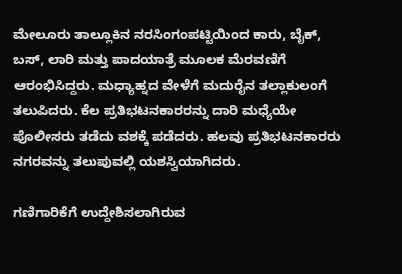ಮೇಲೂರು ತಾಲ್ಲೂಕಿನ ನರಸಿಂಗಂಪಟ್ಟಿಯಿಂದ ಕಾರು, ಬೈಕ್‌, ಬಸ್‌, ಲಾರಿ ಮತ್ತು ಪಾದಯಾತ್ರೆ ಮೂಲಕ ಮೆರವಣಿಗೆ ಆರಂಭಿಸಿದ್ದರು. ಮಧ್ಯಾಹ್ನದ ವೇಳೆಗೆ ಮದುರೈನ ತಲ್ಲಾಕುಲಂಗೆ ತಲುಪಿದರು. ಕೆಲ ಪ್ರತಿಭಟನಕಾರರನ್ನು ದಾರಿ ಮಧ್ಯೆಯೇ ಪೊಲೀಸರು ತಡೆದು ವಶಕ್ಕೆ ಪಡೆದರು. ಹಲವು ಪ್ರತಿಭಟನಕಾರರು ನಗರವನ್ನು ತಲುಪುವಲ್ಲಿ ಯಶಸ್ವಿಯಾಗಿದರು.

ಗಣಿಗಾರಿಕೆಗೆ ಉದ್ದೇಶಿಸಲಾಗಿರುವ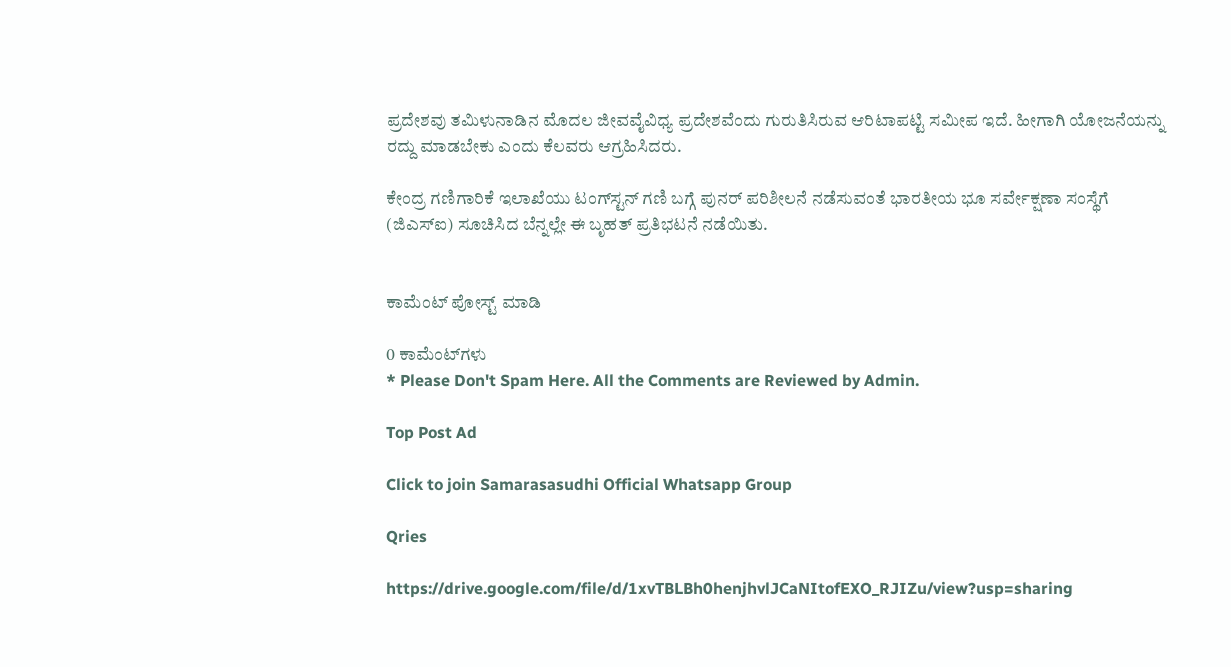ಪ್ರದೇಶವು ತಮಿಳುನಾಡಿನ ಮೊದಲ ಜೀವವೈವಿಧ್ಯ ಪ್ರದೇಶವೆಂದು ಗುರುತಿಸಿರುವ ಆರಿಟಾಪಟ್ಟಿ ಸಮೀಪ ಇದೆ. ಹೀಗಾಗಿ ಯೋಜನೆಯನ್ನು ರದ್ದು ಮಾಡಬೇಕು ಎಂದು ಕೆಲವರು ಆಗ್ರಹಿಸಿದರು.

ಕೇಂದ್ರ ಗಣಿಗಾರಿಕೆ ಇಲಾಖೆಯು ಟಂಗ್‌ಸ್ಟನ್‌ ಗಣಿ ಬಗ್ಗೆ ಪುನರ್ ಪರಿಶೀಲನೆ ನಡೆಸುವಂತೆ ಭಾರತೀಯ ಭೂ ಸರ್ವೇಕ್ಷಣಾ ಸಂಸ್ಥೆಗೆ (ಜಿಎಸ್‌ಐ) ಸೂಚಿಸಿದ ಬೆನ್ನಲ್ಲೇ ಈ ಬೃಹತ್‌ ಪ್ರತಿಭಟನೆ ನಡೆಯಿತು.


ಕಾಮೆಂಟ್‌‌ ಪೋಸ್ಟ್‌ ಮಾಡಿ

0 ಕಾಮೆಂಟ್‌ಗಳು
* Please Don't Spam Here. All the Comments are Reviewed by Admin.

Top Post Ad

Click to join Samarasasudhi Official Whatsapp Group

Qries

https://drive.google.com/file/d/1xvTBLBh0henjhvlJCaNItofEXO_RJIZu/view?usp=sharing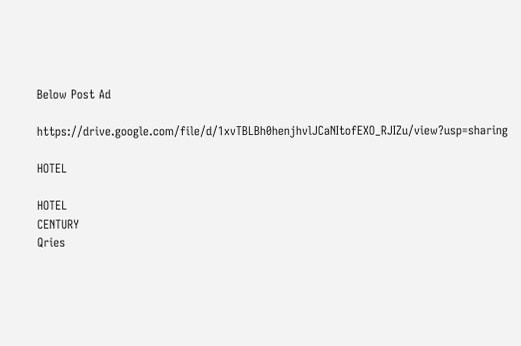Below Post Ad

https://drive.google.com/file/d/1xvTBLBh0henjhvlJCaNItofEXO_RJIZu/view?usp=sharing

HOTEL

HOTEL
CENTURY
Qries